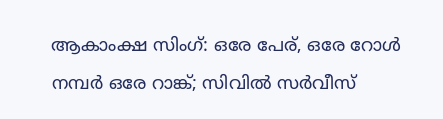ആകാംക്ഷ സിംഗ്: ഒരേ പേര്, ഒരേ റോള്‍ നമ്പര്‍ ഒരേ റാങ്ക്; സിവില്‍ സര്‍വീസ്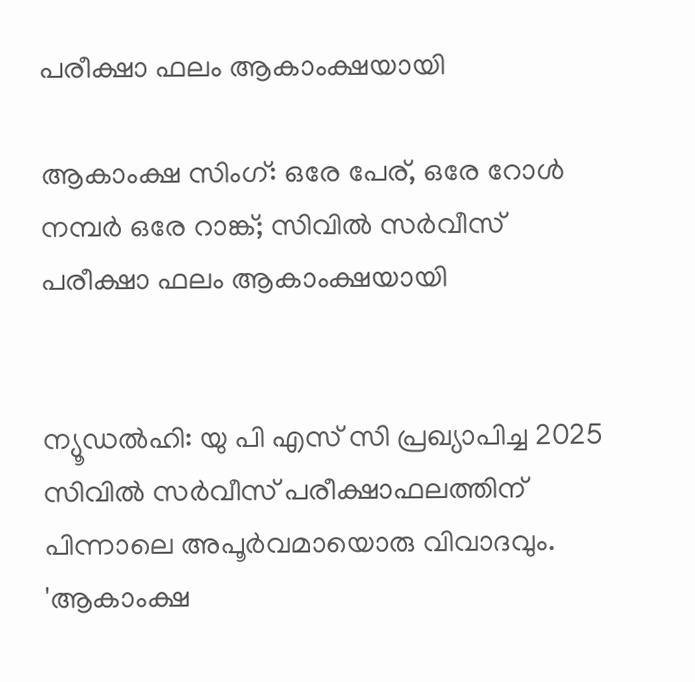പരീക്ഷാ ഫലം ആകാംക്ഷയായി

ആകാംക്ഷ സിംഗ്: ഒരേ പേര്, ഒരേ റോള്‍ നമ്പര്‍ ഒരേ റാങ്ക്; സിവില്‍ സര്‍വീസ് പരീക്ഷാ ഫലം ആകാംക്ഷയായി


ന്യൂഡല്‍ഹി: യു പി എസ് സി പ്രഖ്യാപിച്ച 2025 സിവില്‍ സര്‍വീസ് പരീക്ഷാഫലത്തിന് പിന്നാലെ അപൂര്‍വമായൊരു വിവാദവും. 'ആകാംക്ഷ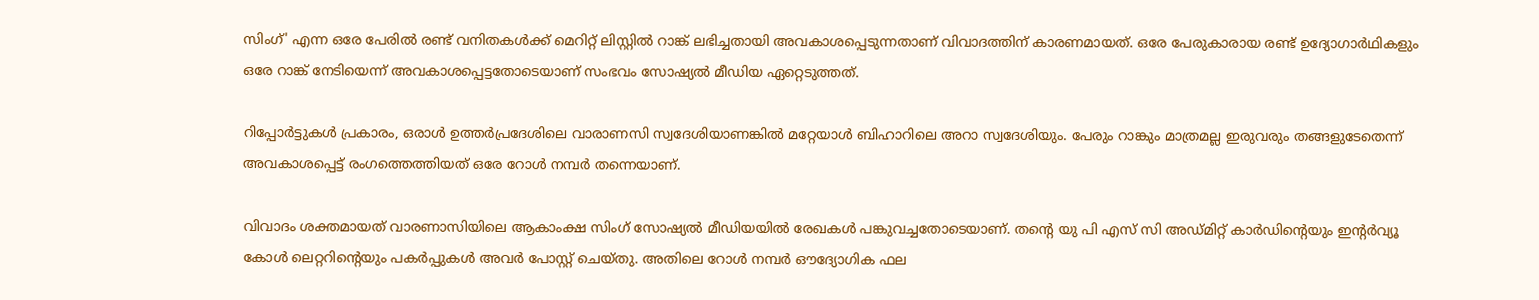സിംഗ്' എന്ന ഒരേ പേരില്‍ രണ്ട് വനിതകള്‍ക്ക് മെറിറ്റ് ലിസ്റ്റില്‍ റാങ്ക് ലഭിച്ചതായി അവകാശപ്പെടുന്നതാണ് വിവാദത്തിന് കാരണമായത്. ഒരേ പേരുകാരായ രണ്ട് ഉദ്യോഗാര്‍ഥികളും ഒരേ റാങ്ക് നേടിയെന്ന് അവകാശപ്പെട്ടതോടെയാണ് സംഭവം സോഷ്യല്‍ മീഡിയ ഏറ്റെടുത്തത്.

റിപ്പോര്‍ട്ടുകള്‍ പ്രകാരം, ഒരാള്‍ ഉത്തര്‍പ്രദേശിലെ വാരാണസി സ്വദേശിയാണങ്കില്‍ മറ്റേയാള്‍ ബിഹാറിലെ അറാ സ്വദേശിയും. പേരും റാങ്കും മാത്രമല്ല ഇരുവരും തങ്ങളുടേതെന്ന് അവകാശപ്പെട്ട് രംഗത്തെത്തിയത് ഒരേ റോള്‍ നമ്പര്‍ തന്നെയാണ്.

വിവാദം ശക്തമായത് വാരണാസിയിലെ ആകാംക്ഷ സിംഗ് സോഷ്യല്‍ മീഡിയയില്‍ രേഖകള്‍ പങ്കുവച്ചതോടെയാണ്. തന്റെ യു പി എസ് സി അഡ്മിറ്റ് കാര്‍ഡിന്റെയും ഇന്റര്‍വ്യൂ കോള്‍ ലെറ്ററിന്റെയും പകര്‍പ്പുകള്‍ അവര്‍ പോസ്റ്റ് ചെയ്തു. അതിലെ റോള്‍ നമ്പര്‍ ഔദ്യോഗിക ഫല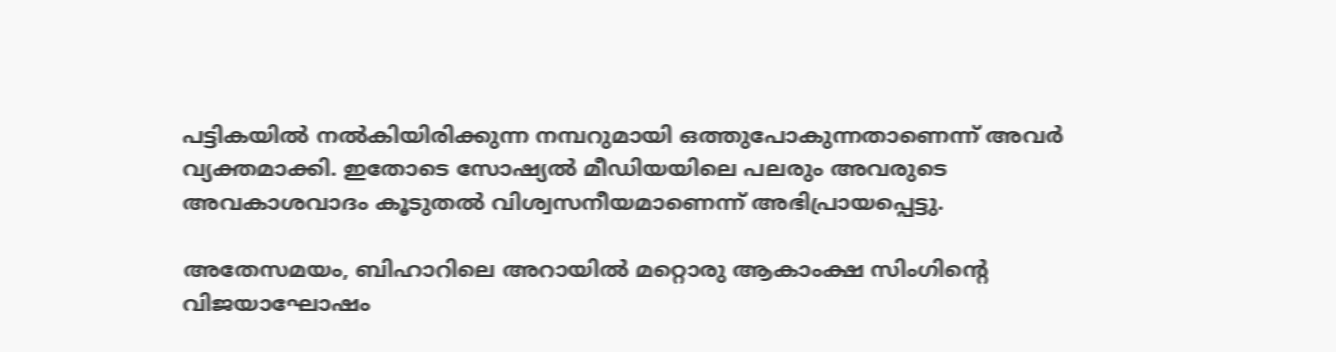പട്ടികയില്‍ നല്‍കിയിരിക്കുന്ന നമ്പറുമായി ഒത്തുപോകുന്നതാണെന്ന് അവര്‍ വ്യക്തമാക്കി. ഇതോടെ സോഷ്യല്‍ മീഡിയയിലെ പലരും അവരുടെ അവകാശവാദം കൂടുതല്‍ വിശ്വസനീയമാണെന്ന് അഭിപ്രായപ്പെട്ടു.

അതേസമയം, ബിഹാറിലെ അറായില്‍ മറ്റൊരു ആകാംക്ഷ സിംഗിന്റെ വിജയാഘോഷം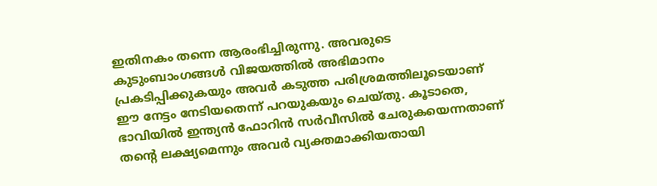ഇതിനകം തന്നെ ആരംഭിച്ചിരുന്നു. അവരുടെ കുടുംബാംഗങ്ങള്‍ വിജയത്തില്‍ അഭിമാനം പ്രകടിപ്പിക്കുകയും അവര്‍ കടുത്ത പരിശ്രമത്തിലൂടെയാണ് ഈ നേട്ടം നേടിയതെന്ന് പറയുകയും ചെയ്തു. കൂടാതെ, ഭാവിയില്‍ ഇന്ത്യന്‍ ഫോറിന്‍ സര്‍വീസില്‍ ചേരുകയെന്നതാണ് തന്റെ ലക്ഷ്യമെന്നും അവര്‍ വ്യക്തമാക്കിയതായി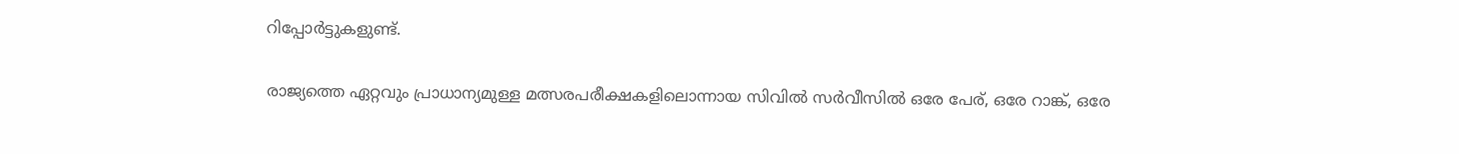റിപ്പോര്‍ട്ടുകളുണ്ട്.

രാജ്യത്തെ ഏറ്റവും പ്രാധാന്യമുള്ള മത്സരപരീക്ഷകളിലൊന്നായ സിവില്‍ സര്‍വീസില്‍ ഒരേ പേര്, ഒരേ റാങ്ക്, ഒരേ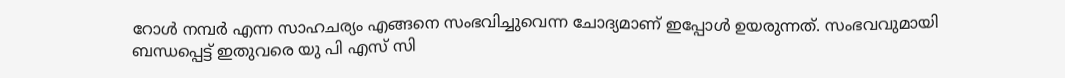റോള്‍ നമ്പര്‍ എന്ന സാഹചര്യം എങ്ങനെ സംഭവിച്ചുവെന്ന ചോദ്യമാണ് ഇപ്പോള്‍ ഉയരുന്നത്. സംഭവവുമായി ബന്ധപ്പെട്ട് ഇതുവരെ യു പി എസ് സി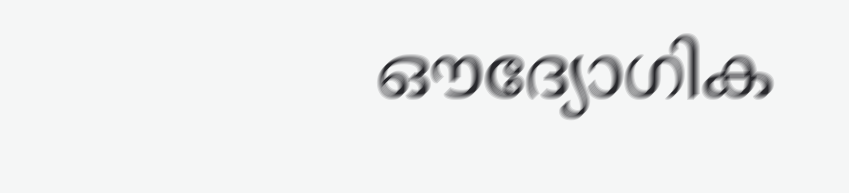ഔദ്യോഗിക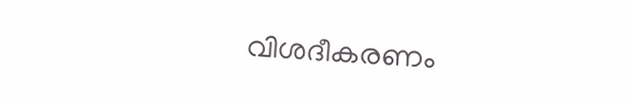വിശദീകരണം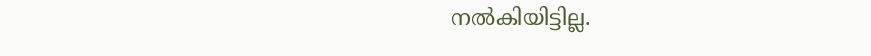നല്‍കിയിട്ടില്ല.